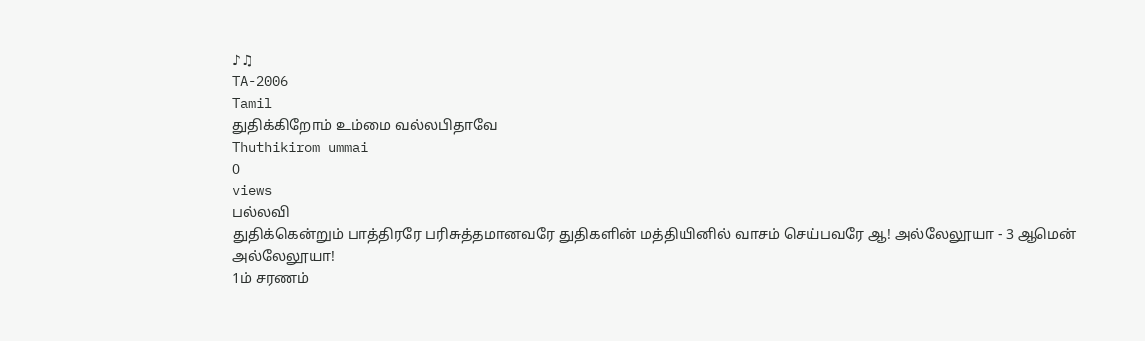♪♫
TA-2006
Tamil
துதிக்கிறோம் உம்மை வல்லபிதாவே
Thuthikirom ummai
0
views
பல்லவி
துதிக்கென்றும் பாத்திரரே பரிசுத்தமானவரே துதிகளின் மத்தியினில் வாசம் செய்பவரே ஆ! அல்லேலூயா - 3 ஆமென் அல்லேலூயா!
1ம் சரணம்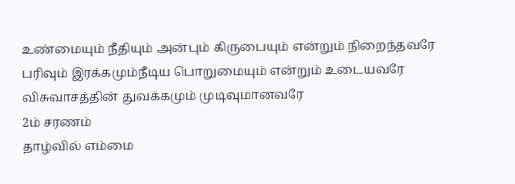உண்மையும் நீதியும் அன்பும் கிருபையும் என்றும் நிறைந்தவரே பரிவும் இரக்கமும்நீடிய பொறுமையும் என்றும் உடையவரே விசுவாசத்தின் துவக்கமும் முடிவுமானவரே
2ம் சரணம்
தாழ்வில் எம்மை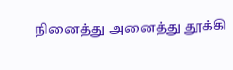நினைத்து அனைத்து தூக்கி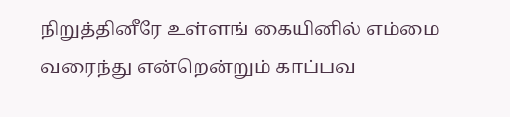நிறுத்தினீரே உள்ளங் கையினில் எம்மை வரைந்து என்றென்றும் காப்பவ